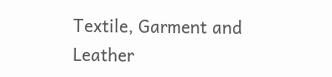Textile, Garment and Leather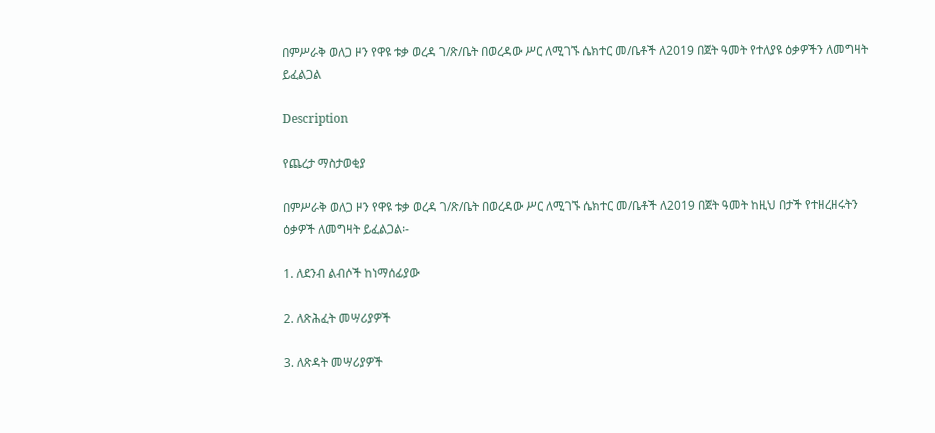በምሥራቅ ወለጋ ዞን የዋዩ ቱቃ ወረዳ ገ/ጽ/ቤት በወረዳው ሥር ለሚገኙ ሴክተር መ/ቤቶች ለ2019 በጀት ዓመት የተለያዩ ዕቃዎችን ለመግዛት ይፈልጋል

Description

የጨረታ ማስታወቂያ

በምሥራቅ ወለጋ ዞን የዋዩ ቱቃ ወረዳ ገ/ጽ/ቤት በወረዳው ሥር ለሚገኙ ሴክተር መ/ቤቶች ለ2019 በጀት ዓመት ከዚህ በታች የተዘረዘሩትን ዕቃዎች ለመግዛት ይፈልጋል፡-

1. ለደንብ ልብሶች ከነማሰፊያው

2. ለጽሕፈት መሣሪያዎች

3. ለጽዳት መሣሪያዎች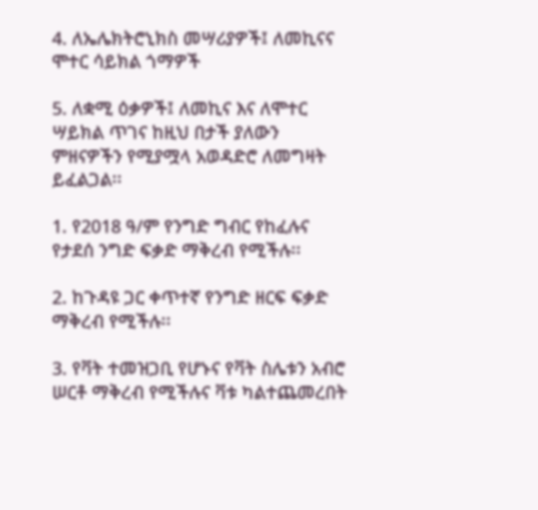4. ለኤሌክትሮኒክስ መሣሪያዎች፤ ለመኪናና ሞተር ሳይክል ጎማዎች

5. ለቋሚ ዕቃዎች፤ ለመኪና እና ለሞተር ሣይክል ጥገና ከዚህ በታች ያለውን ምዘናዎችን የሚያሟላ አወዳድሮ ለመግዛት ይፈልጋል፡፡

1. የ2018 ዓ/ም የንግድ ግብር የከፈሉና የታደሰ ንግድ ፍቃድ ማቅረብ የሚችሉ፡፡

2. ከጉዳዩ ጋር ቀጥተኛ የንግድ ዘርፍ ፍቃድ ማቅረብ የሚችሉ፡፡

3. የቫት ተመዝጋቢ የሆኑና የቫት ስሌቱን አብሮ ሠርቶ ማቅረብ የሚችሉና ቫቱ ካልተጨመረበት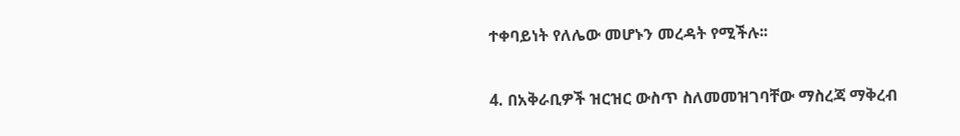ተቀባይነት የለሌው መሆኑን መረዳት የሚችሉ፡፡

4. በአቅራቢዎች ዝርዝር ውስጥ ስለመመዝገባቸው ማስረጃ ማቅረብ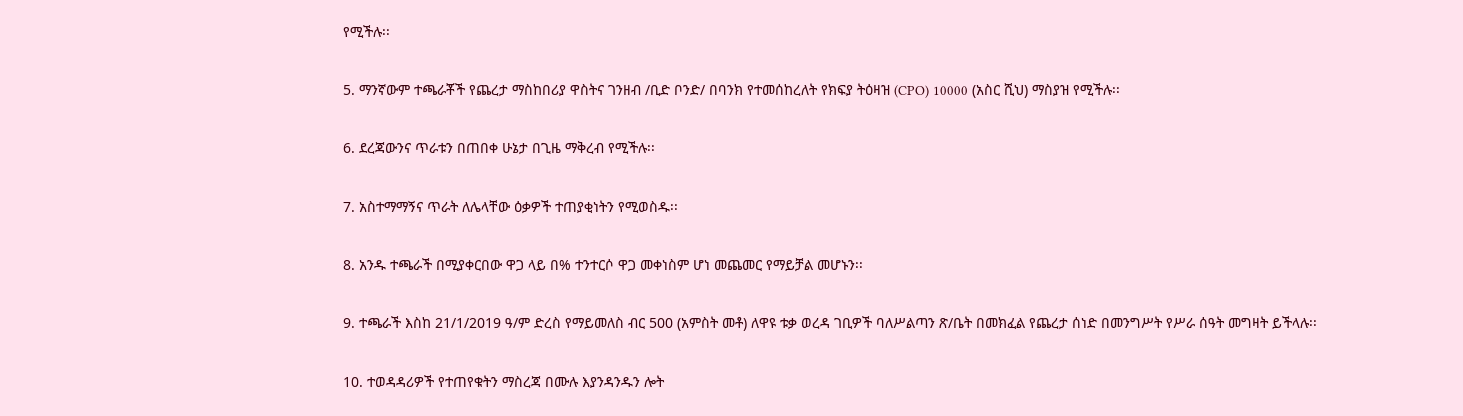የሚችሉ፡፡

5. ማንኛውም ተጫራቾች የጨረታ ማስከበሪያ ዋስትና ገንዘብ /ቢድ ቦንድ/ በባንክ የተመሰከረለት የክፍያ ትዕዛዝ (CPO) 10000 (አስር ሺህ) ማስያዝ የሚችሉ፡፡

6. ደረጃውንና ጥራቱን በጠበቀ ሁኔታ በጊዜ ማቅረብ የሚችሉ፡፡

7. አስተማማኝና ጥራት ለሌላቸው ዕቃዎች ተጠያቂነትን የሚወስዱ፡፡

8. አንዱ ተጫራች በሚያቀርበው ዋጋ ላይ በ% ተንተርሶ ዋጋ መቀነስም ሆነ መጨመር የማይቻል መሆኑን፡፡

9. ተጫራች እስከ 21/1/2019 ዓ/ም ድረስ የማይመለስ ብር 500 (አምስት መቶ) ለዋዩ ቱቃ ወረዳ ገቢዎች ባለሥልጣን ጽ/ቤት በመክፈል የጨረታ ሰነድ በመንግሥት የሥራ ሰዓት መግዛት ይችላሉ፡፡

10. ተወዳዳሪዎች የተጠየቁትን ማስረጃ በሙሉ እያንዳንዱን ሎት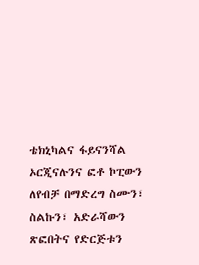ቴክኒካልና ፋይናንሻል ኦርጂናሉንና ፎቶ ኮፒውን ለየብቻ በማድረግ ስሙን፣ ስልኩን፣ አድራሻውን ጽፎበትና የድርጅቱን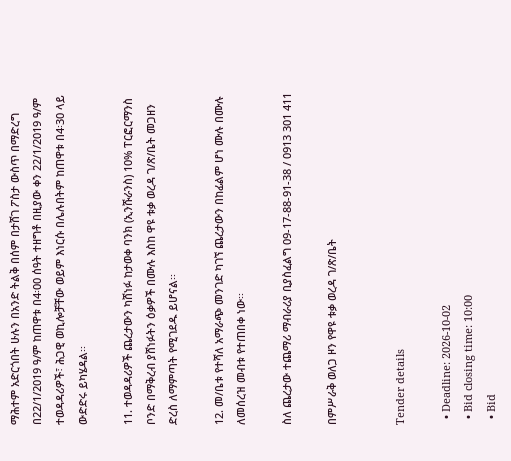ማሕተም አድርጎበት ሁሉን በአንድ ትልቅ በሰም በታሸገ ፖስታ ውስጥ በማድረግ በ22/1/2019 ዓ/ም ከጠዋቱ በ4፡00 ሰዓት ተዘግቶ በዚያው ቀን 22/1/2019 ዓ/ም ተወዳዳሪዎች፣ ሕጋዊ ወኪሎቻቸው ወይም እነርሱ በሌሉበትም ከጠዋቱ በ4፡30 ላይ ውድድሩ ይካሄዳል፡፡

11. ተወዳዳሪዎች ጨረታውን ካሸነፉ ከታወቀ ባንክ (ኢንሹራንስ) 10% ፐርፎርማንስ ቦንድ በማቅረብ ያሸነፉትን ዕቃዎች በሙሉ እስከ ዋዩ ቱቃ ወረዳ ገ/ጽ/ቤት መጋዘን ድረስ ለማምጣት የሚገደዱ ይሆናል፡፡

12. መ/ቤቱ የተሻለ አማራጭ መንገድ ካገኘ ጨረታውን በከፊልም ሆነ ሙሉ በሙሉ ለመሰረዝ መብቱ የተጠበቀ ነው፡፡

ስለ ጨረታው ተጨማሪ ማብራሪያ ቢያስፈልግ 09-17-88-91-38 / 0913 301 411

በምሥራቅ ወለጋ ዞን የዋዩ ቱቃ ወረዳ ገ/ጽ/ቤት


Tender details

  • Deadline: 2026-10-02
  • Bid closing time: 10:00
  • Bid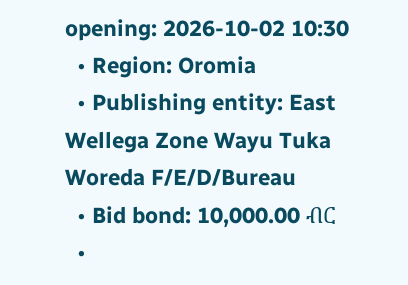opening: 2026-10-02 10:30
  • Region: Oromia
  • Publishing entity: East Wellega Zone Wayu Tuka Woreda F/E/D/Bureau
  • Bid bond: 10,000.00 ብር
  •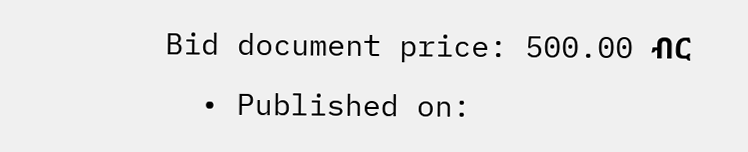Bid document price: 500.00 ብር
  • Published on: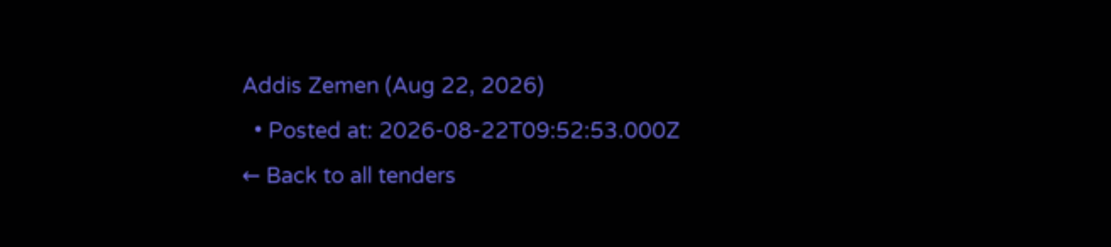Addis Zemen (Aug 22, 2026)
  • Posted at: 2026-08-22T09:52:53.000Z
← Back to all tenders